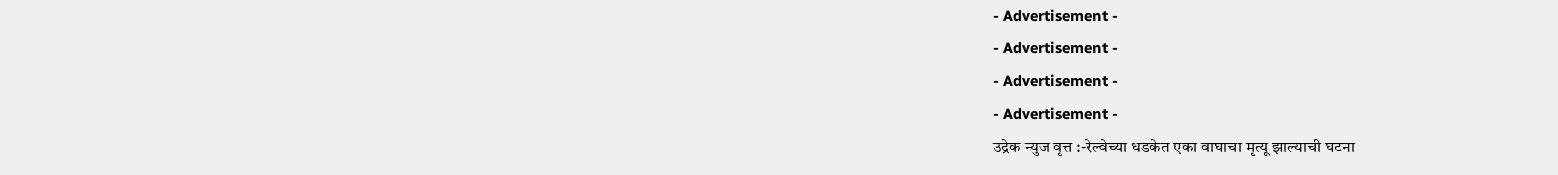- Advertisement -
- Advertisement -
- Advertisement -
- Advertisement -
उद्रेक न्युज वृत्त :-रेल्वेच्या धडकेत एका वाघाचा मृत्यू झाल्याची घटना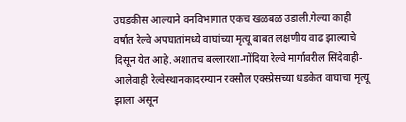उघडकीस आल्याने वनविभागात एकच खळबळ उडाली.गेल्या काही वर्षात रेल्वे अपघातांमध्ये वाघांच्या मृत्यू बाबत लक्षणीय वाढ झाल्याचे दिसून येत आहे.अशातच बल्लारशा-गोंदिया रेल्वे मार्गावरील सिंदेवाही-आलेवाही रेल्वेस्थानकादरम्यान रक्सौल एक्स्प्रेसच्या धडकेत वाघाचा मृत्यू झाला असून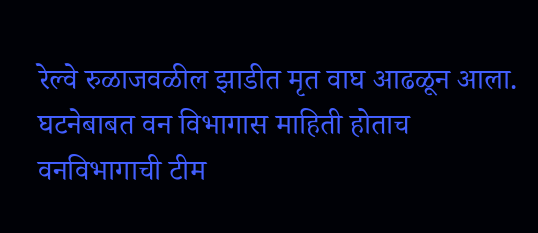रेल्वे रुळाजवळील झाडीत मृत वाघ आढळून आला. घटनेबाबत वन विभागास माहिती होताच वनविभागाची टीम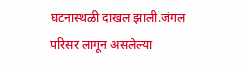घटनास्थळी दाखल झाली.जंगल परिसर लागून असलेल्या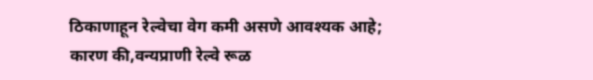ठिकाणाहून रेल्वेचा वेग कमी असणे आवश्यक आहे; कारण की,वन्यप्राणी रेल्वे रूळ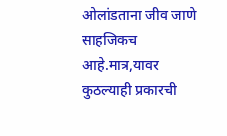ओलांडताना जीव जाणे साहजिकच आहे.मात्र,यावर कुठल्याही प्रकारची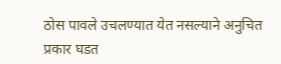ठोस पावले उचलण्यात येत नसल्याने अनुचित प्रकार घडत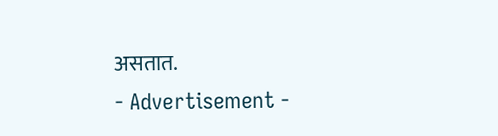असतात.
- Advertisement -